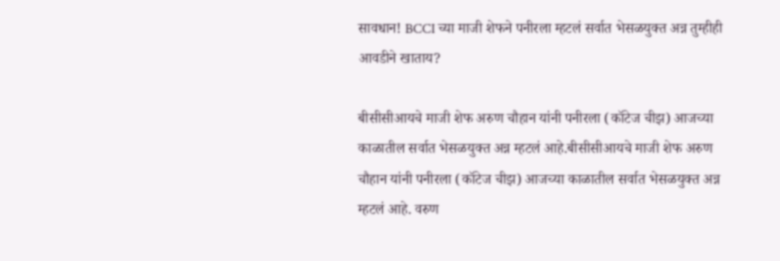सावधान! BCCI च्या माजी शेफने पनीरला म्हटलं सर्वात भेसळयुक्त अन्न तुम्हीही आवडीने खाताय?

बीसीसीआयचे माजी शेफ अरुण चौहान यांनी पनीरला (कॉटेज चीझ) आजच्या काळातील सर्वात भेसळयुक्त अन्न म्हटलं आहे.बीसीसीआयचे माजी शेफ अरुण चौहान यांनी पनीरला (कॉटेज चीझ) आजच्या काळातील सर्वात भेसळयुक्त अन्न म्हटलं आहे. वरुण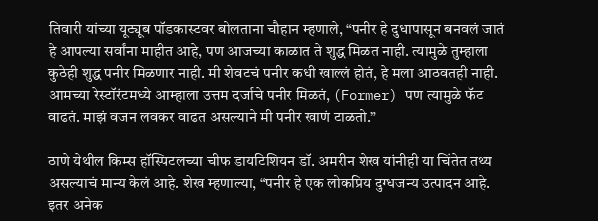तिवारी यांच्या यूट्यूब पॉडकास्टवर बोलताना चौहान म्हणाले, “पनीर हे दुधापासून बनवलं जातं हे आपल्या सर्वांना माहीत आहे, पण आजच्या काळात ते शुद्ध मिळत नाही. त्यामुळे तुम्हाला कुठेही शुद्ध पनीर मिळणार नाही. मी शेवटचं पनीर कधी खाल्लं होतं, हे मला आठवतही नाही. आमच्या रेस्टॉरंटमध्ये आम्हाला उत्तम दर्जाचे पनीर मिळतं, (Former) पण त्यामुळे फॅट वाढतं. माझं वजन लवकर वाढत असल्याने मी पनीर खाणं टाळतो.”

ठाणे येथील किम्स हॉस्पिटलच्या चीफ डायटिशियन डॉ. अमरीन शेख यांनीही या चिंतेत तथ्य असल्याचं मान्य केलं आहे. शेख म्हणाल्या, “पनीर हे एक लोकप्रिय दुग्धजन्य उत्पादन आहे. इतर अनेक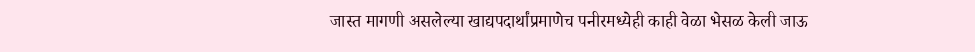जास्त मागणी असलेल्या खाद्यपदार्थांप्रमाणेच पनीरमध्येही काही वेळा भेसळ केली जाऊ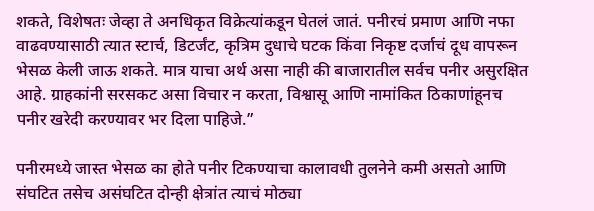शकते, विशेषतः जेव्हा ते अनधिकृत विक्रेत्यांकडून घेतलं जातं. पनीरचं प्रमाण आणि नफा वाढवण्यासाठी त्यात स्टार्च, डिटर्जंट, कृत्रिम दुधाचे घटक किंवा निकृष्ट दर्जाचं दूध वापरून भेसळ केली जाऊ शकते. मात्र याचा अर्थ असा नाही की बाजारातील सर्वच पनीर असुरक्षित आहे. ग्राहकांनी सरसकट असा विचार न करता, विश्वासू आणि नामांकित ठिकाणांहूनच पनीर खरेदी करण्यावर भर दिला पाहिजे.”

पनीरमध्ये जास्त भेसळ का होते पनीर टिकण्याचा कालावधी तुलनेने कमी असतो आणि संघटित तसेच असंघटित दोन्ही क्षेत्रांत त्याचं मोठ्या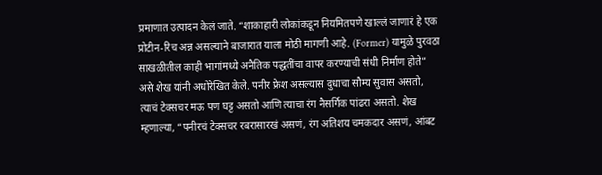प्रमाणात उत्पादन केलं जाते. “शाकाहारी लोकांकडून नियमितपणे खाल्लं जाणारं हे एक प्रोटीन-रिच अन्न असल्याने बाजारात याला मोठी मागणी आहे. (Former) यामुळे पुरवठा साखळीतील काही भागांमध्ये अनैतिक पद्धतींचा वापर करण्याची संधी निर्माण होते” असे शेख यांनी अधोरेखित केले. पनीर फ्रेश असल्यास दुधाचा सौम्य सुवास असतो, त्याचं टेक्सचर मऊ पण घट्ट असतो आणि त्याचा रंग नैसर्गिक पांढरा असतो. शेख म्हणाल्या, “पनीरचं टेक्सचर रबरासारखं असणं, रंग अतिशय चमकदार असणं, आंबट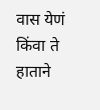वास येणं किंवा ते हाताने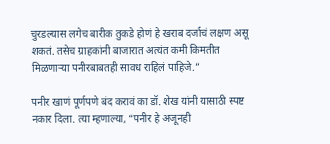चुरडल्यास लगेच बारीक तुकडे होणं हे खराब दर्जाचं लक्षण असू शकतं. तसेच ग्राहकांनी बाजारात अत्यंत कमी किमतीत मिळणाऱ्या पनीरबाबतही सावध राहिलं पाहिजे.”

पनीर खाणं पूर्णपणे बंद करावं का डॉ. शेख यांनी यासाठी स्पष्ट नकार दिला. त्या म्हणाल्या, “पनीर हे अजूनही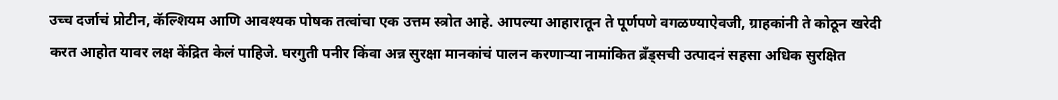उच्च दर्जाचं प्रोटीन, कॅल्शियम आणि आवश्यक पोषक तत्वांचा एक उत्तम स्त्रोत आहे. आपल्या आहारातून ते पूर्णपणे वगळण्याऐवजी, ग्राहकांनी ते कोठून खरेदी करत आहोत यावर लक्ष केंद्रित केलं पाहिजे. घरगुती पनीर किंवा अन्न सुरक्षा मानकांचं पालन करणाऱ्या नामांकित ब्रँड्सची उत्पादनं सहसा अधिक सुरक्षित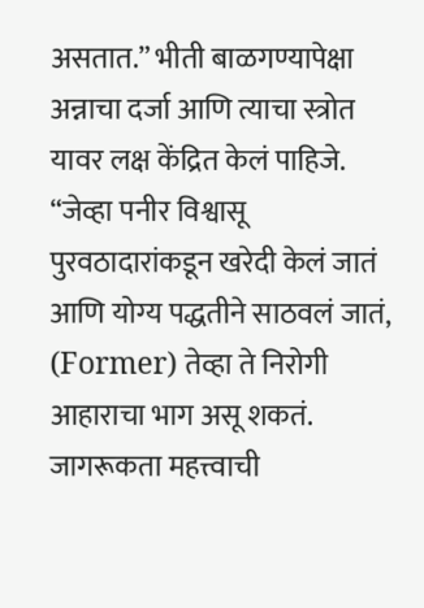असतात.” भीती बाळगण्यापेक्षा अन्नाचा दर्जा आणि त्याचा स्त्रोत यावर लक्ष केंद्रित केलं पाहिजे. “जेव्हा पनीर विश्वासू पुरवठादारांकडून खरेदी केलं जातं आणि योग्य पद्धतीने साठवलं जातं, (Former) तेव्हा ते निरोगी आहाराचा भाग असू शकतं. जागरूकता महत्त्वाची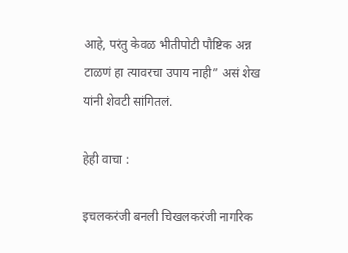आहे, परंतु केवळ भीतीपोटी पौष्टिक अन्न टाळणं हा त्यावरचा उपाय नाही” असं शेख यांनी शेवटी सांगितलं.

हेही वाचा :

इचलकरंजी बनली चिखलकरंजी नागरिक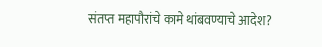संतप्त महापौरांचे कामे थांबवण्याचे आदेश?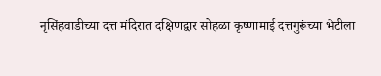नृसिंहवाडीच्या दत्त मंदिरात दक्षिणद्वार सोहळा कृष्णामाई दत्तगुरूंच्या भेटीला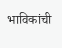भाविकांची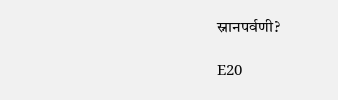स्नानपर्वणी?

E20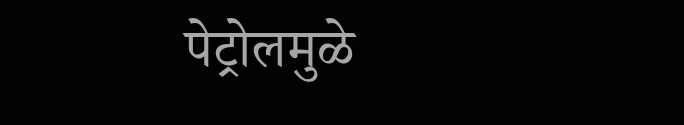पेट्रोलमुळे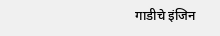गाडीचे इंजिन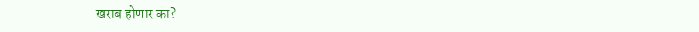खराब होणार का?